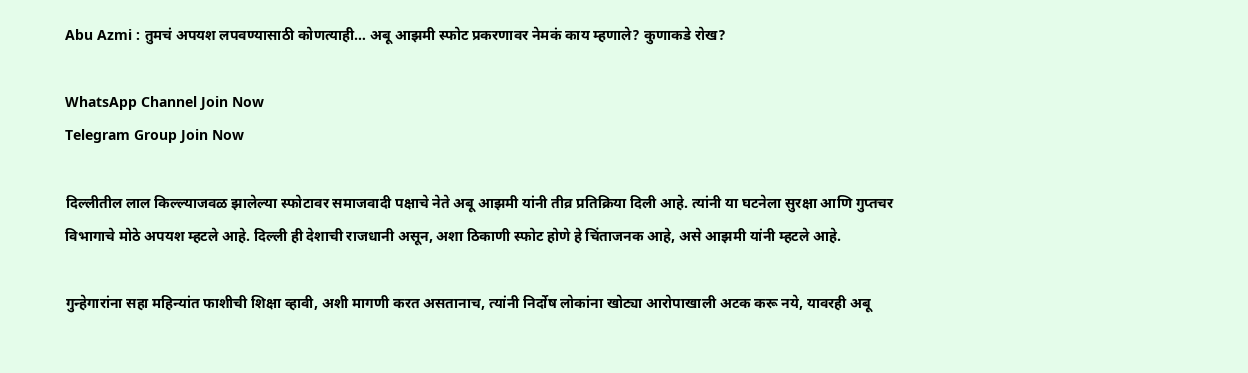Abu Azmi : तुमचं अपयश लपवण्यासाठी कोणत्याही… अबू आझमी स्फोट प्रकरणावर नेमकं काय म्हणाले? कुणाकडे रोख?

WhatsApp Channel Join Now
Telegram Group Join Now

दिल्लीतील लाल किल्ल्याजवळ झालेल्या स्फोटावर समाजवादी पक्षाचे नेते अबू आझमी यांनी तीव्र प्रतिक्रिया दिली आहे. त्यांनी या घटनेला सुरक्षा आणि गुप्तचर विभागाचे मोठे अपयश म्हटले आहे. दिल्ली ही देशाची राजधानी असून, अशा ठिकाणी स्फोट होणे हे चिंताजनक आहे, असे आझमी यांनी म्हटले आहे.

गुन्हेगारांना सहा महिन्यांत फाशीची शिक्षा व्हावी, अशी मागणी करत असतानाच, त्यांनी निर्दोष लोकांना खोट्या आरोपाखाली अटक करू नये, यावरही अबू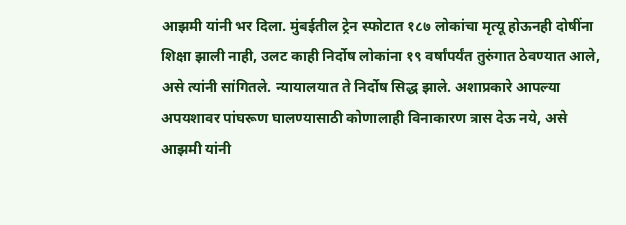आझमी यांनी भर दिला. मुंबईतील ट्रेन स्फोटात १८७ लोकांचा मृत्यू होऊनही दोषींना शिक्षा झाली नाही, उलट काही निर्दोष लोकांना १९ वर्षांपर्यंत तुरुंगात ठेवण्यात आले, असे त्यांनी सांगितले. न्यायालयात ते निर्दोष सिद्ध झाले. अशाप्रकारे आपल्या अपयशावर पांघरूण घालण्यासाठी कोणालाही विनाकारण त्रास देऊ नये, असे आझमी यांनी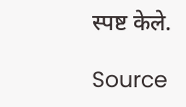स्पष्ट केले.

Source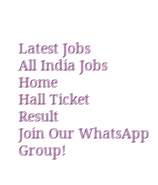Latest Jobs
All India Jobs
Home
Hall Ticket
Result
Join Our WhatsApp Group!